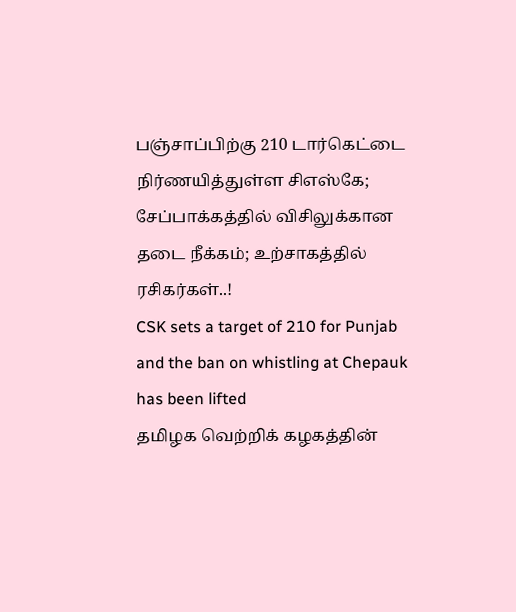பஞ்சாப்பிற்கு 210 டார்கெட்டை நிர்ணயித்துள்ள சிஎஸ்கே; சேப்பாக்கத்தில் விசிலுக்கான தடை நீக்கம்; உற்சாகத்தில் ரசிகர்கள்..!
CSK sets a target of 210 for Punjab and the ban on whistling at Chepauk has been lifted
தமிழக வெற்றிக் கழகத்தின்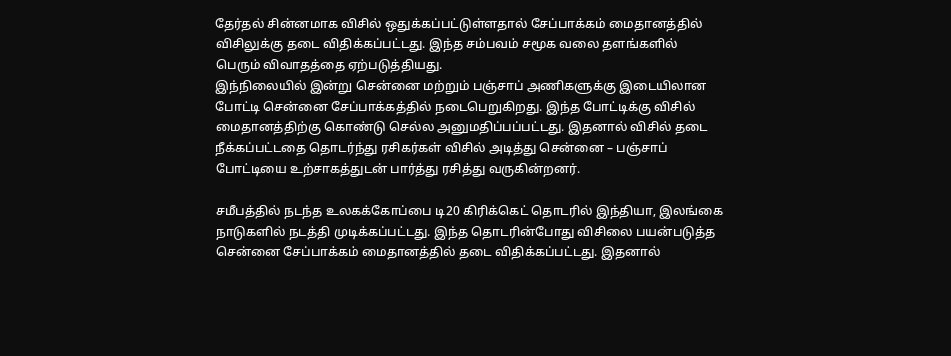தேர்தல் சின்னமாக விசில் ஒதுக்கப்பட்டுள்ளதால் சேப்பாக்கம் மைதானத்தில் விசிலுக்கு தடை விதிக்கப்பட்டது. இந்த சம்பவம் சமூக வலை தளங்களில் பெரும் விவாதத்தை ஏற்படுத்தியது.
இந்நிலையில் இன்று சென்னை மற்றும் பஞ்சாப் அணிகளுக்கு இடையிலான போட்டி சென்னை சேப்பாக்கத்தில் நடைபெறுகிறது. இந்த போட்டிக்கு விசில் மைதானத்திற்கு கொண்டு செல்ல அனுமதிப்பப்பட்டது. இதனால் விசில் தடை நீக்கப்பட்டதை தொடர்ந்து ரசிகர்கள் விசில் அடித்து சென்னை – பஞ்சாப் போட்டியை உற்சாகத்துடன் பார்த்து ரசித்து வருகின்றனர்.

சமீபத்தில் நடந்த உலகக்கோப்பை டி20 கிரிக்கெட் தொடரில் இந்தியா, இலங்கை நாடுகளில் நடத்தி முடிக்கப்பட்டது. இந்த தொடரின்போது விசிலை பயன்படுத்த சென்னை சேப்பாக்கம் மைதானத்தில் தடை விதிக்கப்பட்டது. இதனால்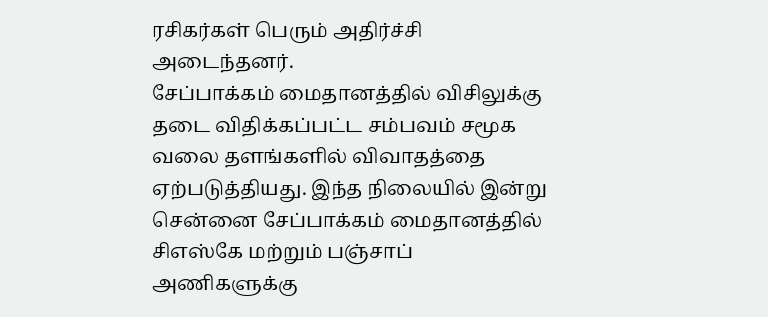ரசிகர்கள் பெரும் அதிர்ச்சி அடைந்தனர்.
சேப்பாக்கம் மைதானத்தில் விசிலுக்கு தடை விதிக்கப்பட்ட சம்பவம் சமூக வலை தளங்களில் விவாதத்தை ஏற்படுத்தியது. இந்த நிலையில் இன்று சென்னை சேப்பாக்கம் மைதானத்தில் சிஎஸ்கே மற்றும் பஞ்சாப் அணிகளுக்கு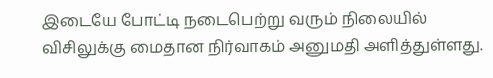இடையே போட்டி நடைபெற்று வரும் நிலையில் விசிலுக்கு மைதான நிர்வாகம் அனுமதி அளித்துள்ளது.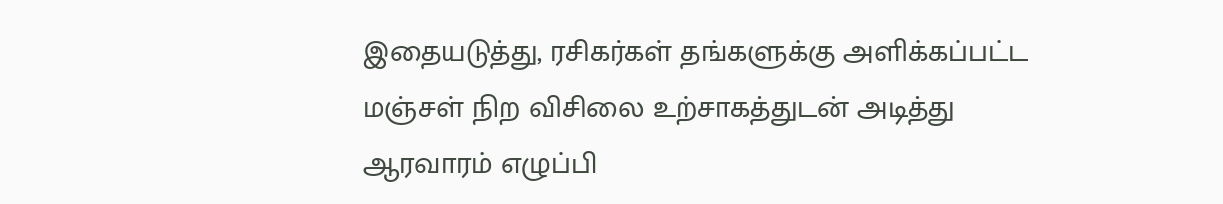இதையடுத்து, ரசிகர்கள் தங்களுக்கு அளிக்கப்பட்ட மஞ்சள் நிற விசிலை உற்சாகத்துடன் அடித்து ஆரவாரம் எழுப்பி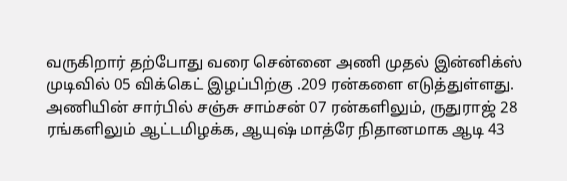வருகிறார் தற்போது வரை சென்னை அணி முதல் இன்னிக்ஸ் முடிவில் 05 விக்கெட் இழப்பிற்கு .209 ரன்களை எடுத்துள்ளது.
அணியின் சார்பில் சஞ்சு சாம்சன் 07 ரன்களிலும், ருதுராஜ் 28 ரங்களிலும் ஆட்டமிழக்க, ஆயுஷ் மாத்ரே நிதானமாக ஆடி 43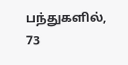பந்துகளில், 73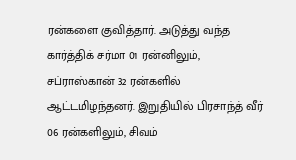ரன்களை குவித்தார். அடுத்து வந்த கார்த்திக் சர்மா 01 ரன்னிலும், சப்ராஸ்கான் 32 ரன்களில் ஆட்டமிழந்தனர். இறுதியில் பிரசாந்த் வீர் 06 ரன்களிலும், சிவம்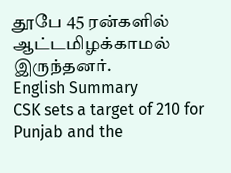தூபே 45 ரன்களில் ஆட்டமிழக்காமல் இருந்தனர்.
English Summary
CSK sets a target of 210 for Punjab and the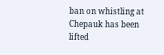ban on whistling at Chepauk has been lifted